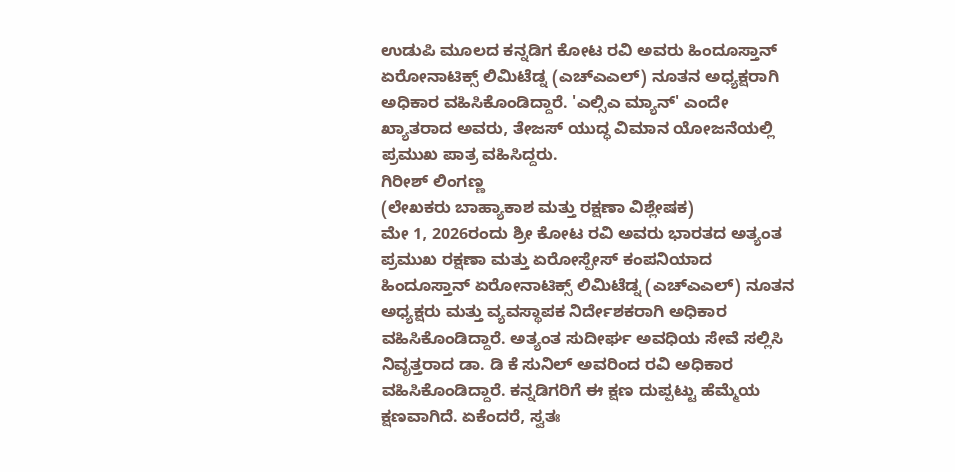ಉಡುಪಿ ಮೂಲದ ಕನ್ನಡಿಗ ಕೋಟ ರವಿ ಅವರು ಹಿಂದೂಸ್ತಾನ್ ಏರೋನಾಟಿಕ್ಸ್ ಲಿಮಿಟೆಡ್ನ (ಎಚ್ಎಎಲ್) ನೂತನ ಅಧ್ಯಕ್ಷರಾಗಿ ಅಧಿಕಾರ ವಹಿಸಿಕೊಂಡಿದ್ದಾರೆ. 'ಎಲ್ಸಿಎ ಮ್ಯಾನ್' ಎಂದೇ ಖ್ಯಾತರಾದ ಅವರು, ತೇಜಸ್ ಯುದ್ಧ ವಿಮಾನ ಯೋಜನೆಯಲ್ಲಿ ಪ್ರಮುಖ ಪಾತ್ರ ವಹಿಸಿದ್ದರು.
ಗಿರೀಶ್ ಲಿಂಗಣ್ಣ
(ಲೇಖಕರು ಬಾಹ್ಯಾಕಾಶ ಮತ್ತು ರಕ್ಷಣಾ ವಿಶ್ಲೇಷಕ)
ಮೇ 1, 2026ರಂದು ಶ್ರೀ ಕೋಟ ರವಿ ಅವರು ಭಾರತದ ಅತ್ಯಂತ ಪ್ರಮುಖ ರಕ್ಷಣಾ ಮತ್ತು ಏರೋಸ್ಪೇಸ್ ಕಂಪನಿಯಾದ ಹಿಂದೂಸ್ತಾನ್ ಏರೋನಾಟಿಕ್ಸ್ ಲಿಮಿಟೆಡ್ನ (ಎಚ್ಎಎಲ್) ನೂತನ ಅಧ್ಯಕ್ಷರು ಮತ್ತು ವ್ಯವಸ್ಥಾಪಕ ನಿರ್ದೇಶಕರಾಗಿ ಅಧಿಕಾರ ವಹಿಸಿಕೊಂಡಿದ್ದಾರೆ. ಅತ್ಯಂತ ಸುದೀರ್ಘ ಅವಧಿಯ ಸೇವೆ ಸಲ್ಲಿಸಿ ನಿವೃತ್ತರಾದ ಡಾ. ಡಿ ಕೆ ಸುನಿಲ್ ಅವರಿಂದ ರವಿ ಅಧಿಕಾರ ವಹಿಸಿಕೊಂಡಿದ್ದಾರೆ. ಕನ್ನಡಿಗರಿಗೆ ಈ ಕ್ಷಣ ದುಪ್ಪಟ್ಟು ಹೆಮ್ಮೆಯ ಕ್ಷಣವಾಗಿದೆ. ಏಕೆಂದರೆ, ಸ್ವತಃ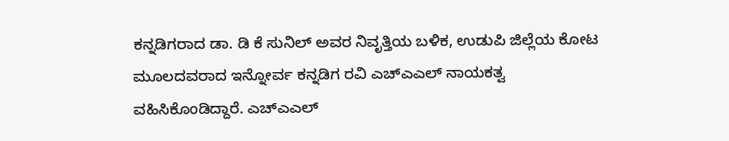ಕನ್ನಡಿಗರಾದ ಡಾ. ಡಿ ಕೆ ಸುನಿಲ್ ಅವರ ನಿವೃತ್ತಿಯ ಬಳಿಕ, ಉಡುಪಿ ಜಿಲ್ಲೆಯ ಕೋಟ ಮೂಲದವರಾದ ಇನ್ನೋರ್ವ ಕನ್ನಡಿಗ ರವಿ ಎಚ್ಎಎಲ್ ನಾಯಕತ್ವ ವಹಿಸಿಕೊಂಡಿದ್ದಾರೆ. ಎಚ್ಎಎಲ್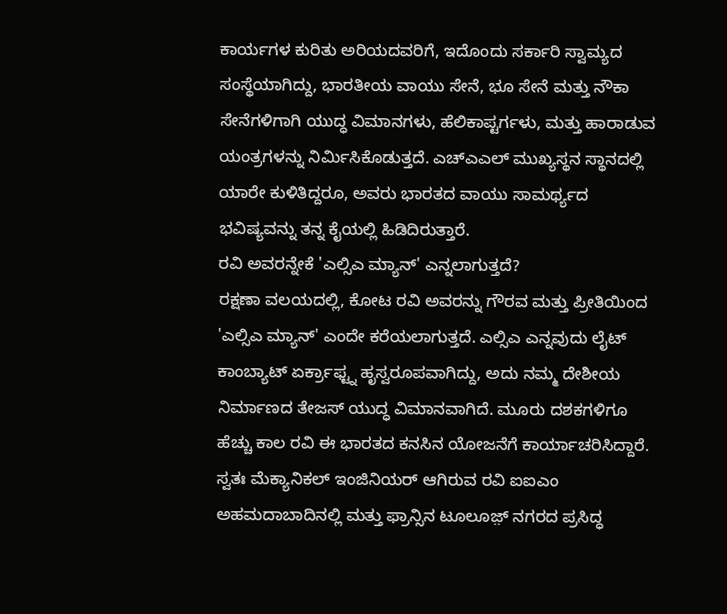ಕಾರ್ಯಗಳ ಕುರಿತು ಅರಿಯದವರಿಗೆ, ಇದೊಂದು ಸರ್ಕಾರಿ ಸ್ವಾಮ್ಯದ ಸಂಸ್ಥೆಯಾಗಿದ್ದು, ಭಾರತೀಯ ವಾಯು ಸೇನೆ, ಭೂ ಸೇನೆ ಮತ್ತು ನೌಕಾ ಸೇನೆಗಳಿಗಾಗಿ ಯುದ್ಧ ವಿಮಾನಗಳು, ಹೆಲಿಕಾಪ್ಟರ್ಗಳು, ಮತ್ತು ಹಾರಾಡುವ ಯಂತ್ರಗಳನ್ನು ನಿರ್ಮಿಸಿಕೊಡುತ್ತದೆ. ಎಚ್ಎಎಲ್ ಮುಖ್ಯಸ್ಥನ ಸ್ಥಾನದಲ್ಲಿ ಯಾರೇ ಕುಳಿತಿದ್ದರೂ, ಅವರು ಭಾರತದ ವಾಯು ಸಾಮರ್ಥ್ಯದ ಭವಿಷ್ಯವನ್ನು ತನ್ನ ಕೈಯಲ್ಲಿ ಹಿಡಿದಿರುತ್ತಾರೆ.
ರವಿ ಅವರನ್ನೇಕೆ 'ಎಲ್ಸಿಎ ಮ್ಯಾನ್' ಎನ್ನಲಾಗುತ್ತದೆ?
ರಕ್ಷಣಾ ವಲಯದಲ್ಲಿ, ಕೋಟ ರವಿ ಅವರನ್ನು ಗೌರವ ಮತ್ತು ಪ್ರೀತಿಯಿಂದ 'ಎಲ್ಸಿಎ ಮ್ಯಾನ್' ಎಂದೇ ಕರೆಯಲಾಗುತ್ತದೆ. ಎಲ್ಸಿಎ ಎನ್ನವುದು ಲೈಟ್ ಕಾಂಬ್ಯಾಟ್ ಏರ್ಕ್ರಾಫ್ಟ್ನ ಹೃಸ್ವರೂಪವಾಗಿದ್ದು, ಅದು ನಮ್ಮ ದೇಶೀಯ ನಿರ್ಮಾಣದ ತೇಜಸ್ ಯುದ್ಧ ವಿಮಾನವಾಗಿದೆ. ಮೂರು ದಶಕಗಳಿಗೂ ಹೆಚ್ಚು ಕಾಲ ರವಿ ಈ ಭಾರತದ ಕನಸಿನ ಯೋಜನೆಗೆ ಕಾರ್ಯಾಚರಿಸಿದ್ದಾರೆ. ಸ್ವತಃ ಮೆಕ್ಯಾನಿಕಲ್ ಇಂಜಿನಿಯರ್ ಆಗಿರುವ ರವಿ ಐಐಎಂ ಅಹಮದಾಬಾದಿನಲ್ಲಿ ಮತ್ತು ಫ್ರಾನ್ಸಿನ ಟೂಲೂಜ಼್ ನಗರದ ಪ್ರಸಿದ್ಧ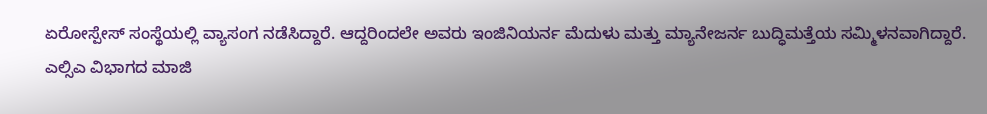ಏರೋಸ್ಪೇಸ್ ಸಂಸ್ಥೆಯಲ್ಲಿ ವ್ಯಾಸಂಗ ನಡೆಸಿದ್ದಾರೆ. ಆದ್ದರಿಂದಲೇ ಅವರು ಇಂಜಿನಿಯರ್ನ ಮೆದುಳು ಮತ್ತು ಮ್ಯಾನೇಜರ್ನ ಬುದ್ಧಿಮತ್ತೆಯ ಸಮ್ಮಿಳನವಾಗಿದ್ದಾರೆ.
ಎಲ್ಸಿಎ ವಿಭಾಗದ ಮಾಜಿ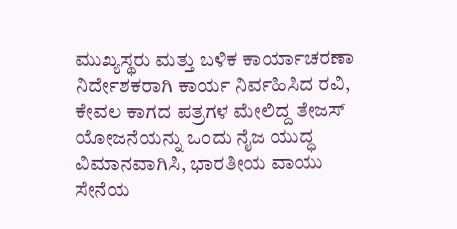ಮುಖ್ಯಸ್ಥರು ಮತ್ತು ಬಳಿಕ ಕಾರ್ಯಾಚರಣಾ ನಿರ್ದೇಶಕರಾಗಿ ಕಾರ್ಯ ನಿರ್ವಹಿಸಿದ ರವಿ, ಕೇವಲ ಕಾಗದ ಪತ್ರಗಳ ಮೇಲಿದ್ದ ತೇಜಸ್ ಯೋಜನೆಯನ್ನು ಒಂದು ನೈಜ ಯುದ್ಧ ವಿಮಾನವಾಗಿಸಿ, ಭಾರತೀಯ ವಾಯು ಸೇನೆಯ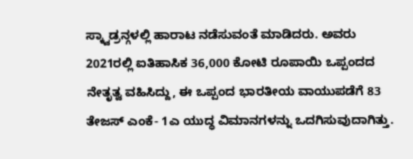ಸ್ಕ್ವಾಡ್ರನ್ಗಳಲ್ಲಿ ಹಾರಾಟ ನಡೆಸುವಂತೆ ಮಾಡಿದರು. ಅವರು 2021ರಲ್ಲಿ ಐತಿಹಾಸಿಕ 36,000 ಕೋಟಿ ರೂಪಾಯಿ ಒಪ್ಪಂದದ ನೇತೃತ್ವ ವಹಿಸಿದ್ದು, ಈ ಒಪ್ಪಂದ ಭಾರತೀಯ ವಾಯುಪಡೆಗೆ 83 ತೇಜಸ್ ಎಂಕೆ- 1ಎ ಯುದ್ಧ ವಿಮಾನಗಳನ್ನು ಒದಗಿಸುವುದಾಗಿತ್ತು.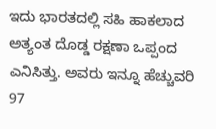ಇದು ಭಾರತದಲ್ಲಿ ಸಹಿ ಹಾಕಲಾದ ಅತ್ಯಂತ ದೊಡ್ಡ ರಕ್ಷಣಾ ಒಪ್ಪಂದ ಎನಿಸಿತ್ತು. ಅವರು ಇನ್ನೂ ಹೆಚ್ಚುವರಿ 97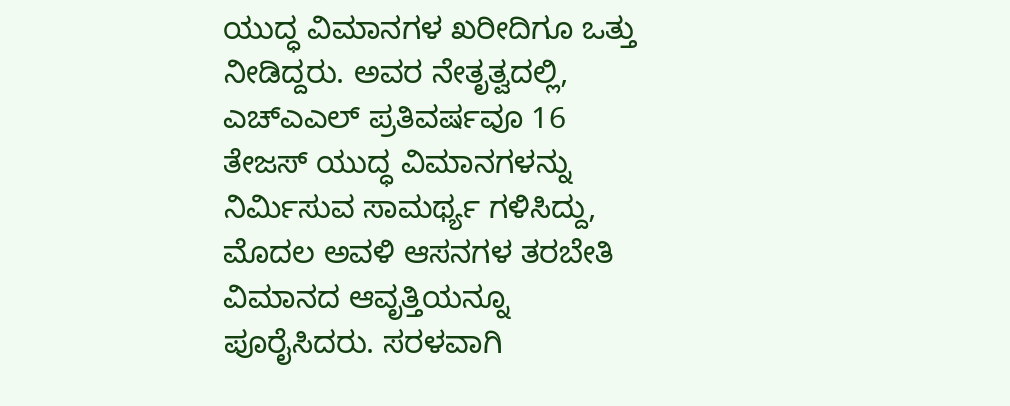ಯುದ್ಧ ವಿಮಾನಗಳ ಖರೀದಿಗೂ ಒತ್ತು ನೀಡಿದ್ದರು. ಅವರ ನೇತೃತ್ವದಲ್ಲಿ, ಎಚ್ಎಎಲ್ ಪ್ರತಿವರ್ಷವೂ 16 ತೇಜಸ್ ಯುದ್ಧ ವಿಮಾನಗಳನ್ನು ನಿರ್ಮಿಸುವ ಸಾಮರ್ಥ್ಯ ಗಳಿಸಿದ್ದು, ಮೊದಲ ಅವಳಿ ಆಸನಗಳ ತರಬೇತಿ ವಿಮಾನದ ಆವೃತ್ತಿಯನ್ನೂ ಪೂರೈಸಿದರು. ಸರಳವಾಗಿ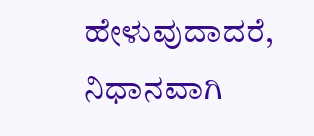ಹೇಳುವುದಾದರೆ, ನಿಧಾನವಾಗಿ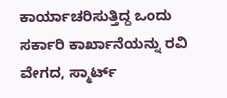ಕಾರ್ಯಾಚರಿಸುತ್ತಿದ್ದ ಒಂದು ಸರ್ಕಾರಿ ಕಾರ್ಖಾನೆಯನ್ನು ರವಿ ವೇಗದ, ಸ್ಮಾರ್ಟ್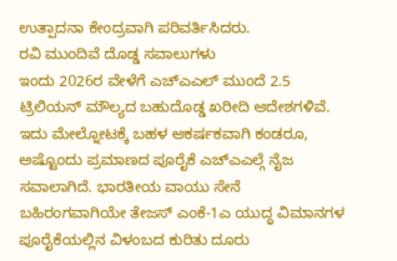ಉತ್ಪಾದನಾ ಕೇಂದ್ರವಾಗಿ ಪರಿವರ್ತಿಸಿದರು.
ರವಿ ಮುಂದಿವೆ ದೊಡ್ಡ ಸವಾಲುಗಳು
ಇಂದು 2026ರ ವೇಳೆಗೆ ಎಚ್ಎಎಲ್ ಮುಂದೆ 2.5 ಟ್ರಿಲಿಯನ್ ಮೌಲ್ಯದ ಬಹುದೊಡ್ಡ ಖರೀದಿ ಆದೇಶಗಳಿವೆ. ಇದು ಮೇಲ್ನೋಟಕ್ಕೆ ಬಹಳ ಆಕರ್ಷಕವಾಗಿ ಕಂಡರೂ, ಅಷ್ಟೊಂದು ಪ್ರಮಾಣದ ಪೂರೈಕೆ ಎಚ್ಎಎಲ್ಗೆ ನೈಜ ಸವಾಲಾಗಿದೆ. ಭಾರತೀಯ ವಾಯು ಸೇನೆ ಬಹಿರಂಗವಾಗಿಯೇ ತೇಜಸ್ ಎಂಕೆ-1ಎ ಯುದ್ಧ ವಿಮಾನಗಳ ಪೂರೈಕೆಯಲ್ಲಿನ ವಿಳಂಬದ ಕುರಿತು ದೂರು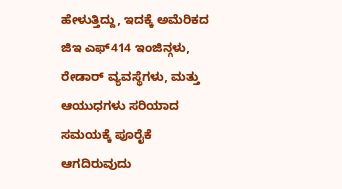ಹೇಳುತ್ತಿದ್ದು, ಇದಕ್ಕೆ ಅಮೆರಿಕದ ಜಿಇ ಎಫ್414 ಇಂಜಿನ್ಗಳು, ರೇಡಾರ್ ವ್ಯವಸ್ಥೆಗಳು, ಮತ್ತು ಆಯುಧಗಳು ಸರಿಯಾದ ಸಮಯಕ್ಕೆ ಪೂರೈಕೆ ಆಗದಿರುವುದು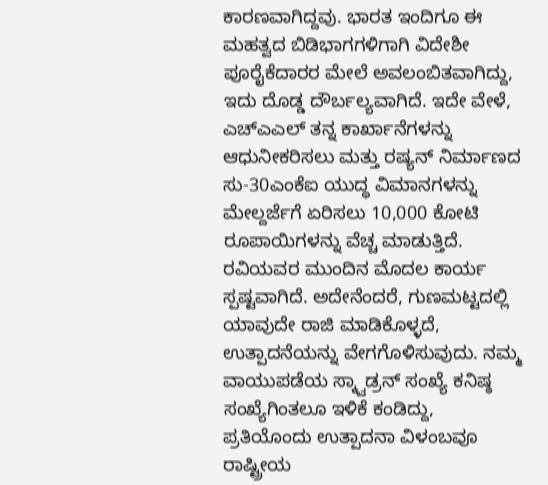ಕಾರಣವಾಗಿದ್ದವು. ಭಾರತ ಇಂದಿಗೂ ಈ ಮಹತ್ವದ ಬಿಡಿಭಾಗಗಳಿಗಾಗಿ ವಿದೇಶೀ ಪೂರೈಕೆದಾರರ ಮೇಲೆ ಅವಲಂಬಿತವಾಗಿದ್ದು, ಇದು ದೊಡ್ಡ ದೌರ್ಬಲ್ಯವಾಗಿದೆ. ಇದೇ ವೇಳೆ, ಎಚ್ಎಎಲ್ ತನ್ನ ಕಾರ್ಖಾನೆಗಳನ್ನು ಆಧುನೀಕರಿಸಲು ಮತ್ತು ರಷ್ಯನ್ ನಿರ್ಮಾಣದ ಸು-30ಎಂಕೆಐ ಯುದ್ಧ ವಿಮಾನಗಳನ್ನು ಮೇಲ್ದರ್ಜೆಗೆ ಏರಿಸಲು 10,000 ಕೋಟಿ ರೂಪಾಯಿಗಳನ್ನು ವೆಚ್ಚ ಮಾಡುತ್ತಿದೆ.
ರವಿಯವರ ಮುಂದಿನ ಮೊದಲ ಕಾರ್ಯ ಸ್ಪಷ್ಟವಾಗಿದೆ. ಅದೇನೆಂದರೆ, ಗುಣಮಟ್ಟದಲ್ಲಿ ಯಾವುದೇ ರಾಜಿ ಮಾಡಿಕೊಳ್ಳದೆ, ಉತ್ಪಾದನೆಯನ್ನು ವೇಗಗೊಳಿಸುವುದು. ನಮ್ಮ ವಾಯುಪಡೆಯ ಸ್ಕ್ವಾಡ್ರನ್ ಸಂಖ್ಯೆ ಕನಿಷ್ಠ ಸಂಖ್ಯೆಗಿಂತಲೂ ಇಳಿಕೆ ಕಂಡಿದ್ದು, ಪ್ರತಿಯೊಂದು ಉತ್ಪಾದನಾ ವಿಳಂಬವೂ ರಾಷ್ಟ್ರೀಯ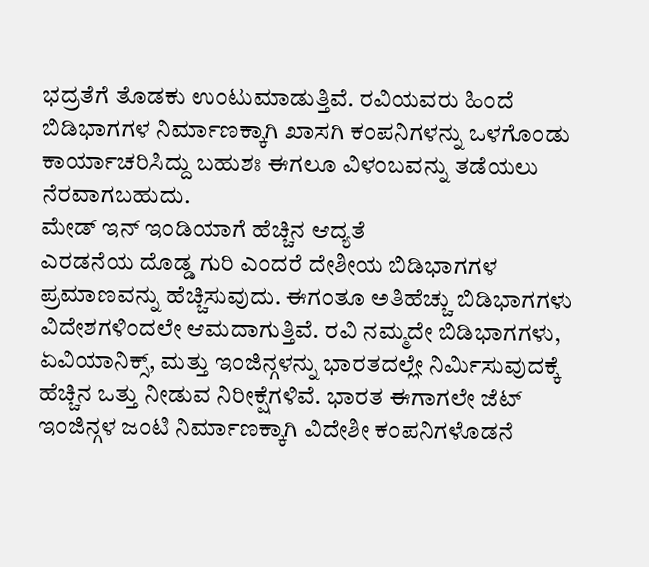ಭದ್ರತೆಗೆ ತೊಡಕು ಉಂಟುಮಾಡುತ್ತಿವೆ. ರವಿಯವರು ಹಿಂದೆ ಬಿಡಿಭಾಗಗಳ ನಿರ್ಮಾಣಕ್ಕಾಗಿ ಖಾಸಗಿ ಕಂಪನಿಗಳನ್ನು ಒಳಗೊಂಡು ಕಾರ್ಯಾಚರಿಸಿದ್ದು ಬಹುಶಃ ಈಗಲೂ ವಿಳಂಬವನ್ನು ತಡೆಯಲು ನೆರವಾಗಬಹುದು.
ಮೇಡ್ ಇನ್ ಇಂಡಿಯಾಗೆ ಹೆಚ್ಚಿನ ಆದ್ಯತೆ
ಎರಡನೆಯ ದೊಡ್ಡ ಗುರಿ ಎಂದರೆ ದೇಶೀಯ ಬಿಡಿಭಾಗಗಳ ಪ್ರಮಾಣವನ್ನು ಹೆಚ್ಚಿಸುವುದು. ಈಗಂತೂ ಅತಿಹೆಚ್ಚು ಬಿಡಿಭಾಗಗಳು ವಿದೇಶಗಳಿಂದಲೇ ಆಮದಾಗುತ್ತಿವೆ. ರವಿ ನಮ್ಮದೇ ಬಿಡಿಭಾಗಗಳು, ಏವಿಯಾನಿಕ್ಸ್, ಮತ್ತು ಇಂಜಿನ್ಗಳನ್ನು ಭಾರತದಲ್ಲೇ ನಿರ್ಮಿಸುವುದಕ್ಕೆ ಹೆಚ್ಚಿನ ಒತ್ತು ನೀಡುವ ನಿರೀಕ್ಷೆಗಳಿವೆ. ಭಾರತ ಈಗಾಗಲೇ ಜೆಟ್ ಇಂಜಿನ್ಗಳ ಜಂಟಿ ನಿರ್ಮಾಣಕ್ಕಾಗಿ ವಿದೇಶೀ ಕಂಪನಿಗಳೊಡನೆ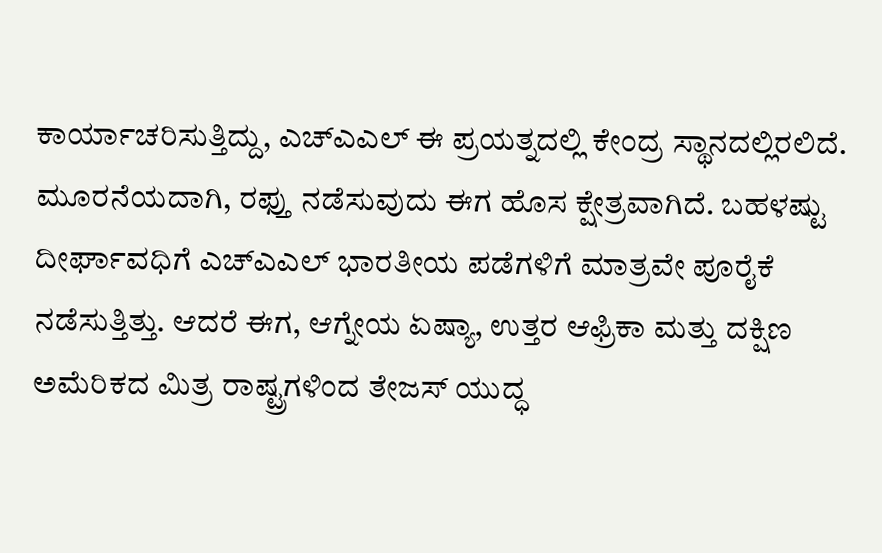ಕಾರ್ಯಾಚರಿಸುತ್ತಿದ್ದು, ಎಚ್ಎಎಲ್ ಈ ಪ್ರಯತ್ನದಲ್ಲಿ ಕೇಂದ್ರ ಸ್ಥಾನದಲ್ಲಿರಲಿದೆ.
ಮೂರನೆಯದಾಗಿ, ರಫ್ತು ನಡೆಸುವುದು ಈಗ ಹೊಸ ಕ್ಷೇತ್ರವಾಗಿದೆ. ಬಹಳಷ್ಟು ದೀರ್ಘಾವಧಿಗೆ ಎಚ್ಎಎಲ್ ಭಾರತೀಯ ಪಡೆಗಳಿಗೆ ಮಾತ್ರವೇ ಪೂರೈಕೆ ನಡೆಸುತ್ತಿತ್ತು. ಆದರೆ ಈಗ, ಆಗ್ನೇಯ ಏಷ್ಯಾ, ಉತ್ತರ ಆಫ್ರಿಕಾ ಮತ್ತು ದಕ್ಷಿಣ ಅಮೆರಿಕದ ಮಿತ್ರ ರಾಷ್ಟ್ರಗಳಿಂದ ತೇಜಸ್ ಯುದ್ಧ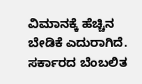ವಿಮಾನಕ್ಕೆ ಹೆಚ್ಚಿನ ಬೇಡಿಕೆ ಎದುರಾಗಿದೆ. ಸರ್ಕಾರದ ಬೆಂಬಲಿತ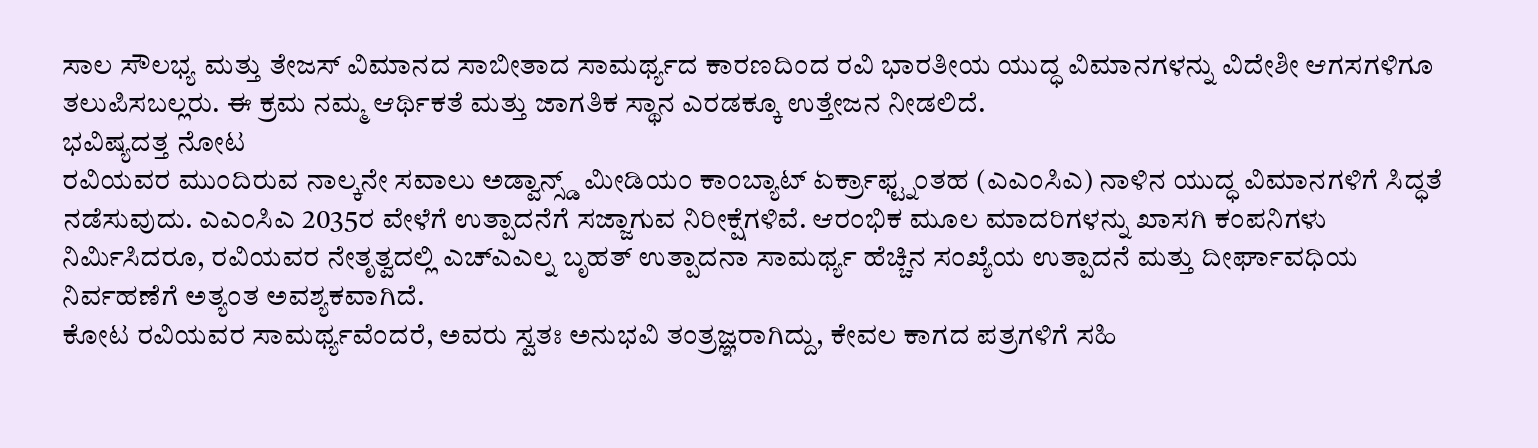ಸಾಲ ಸೌಲಭ್ಯ ಮತ್ತು ತೇಜಸ್ ವಿಮಾನದ ಸಾಬೀತಾದ ಸಾಮರ್ಥ್ಯದ ಕಾರಣದಿಂದ ರವಿ ಭಾರತೀಯ ಯುದ್ಧ ವಿಮಾನಗಳನ್ನು ವಿದೇಶೀ ಆಗಸಗಳಿಗೂ ತಲುಪಿಸಬಲ್ಲರು. ಈ ಕ್ರಮ ನಮ್ಮ ಆರ್ಥಿಕತೆ ಮತ್ತು ಜಾಗತಿಕ ಸ್ಥಾನ ಎರಡಕ್ಕೂ ಉತ್ತೇಜನ ನೀಡಲಿದೆ.
ಭವಿಷ್ಯದತ್ತ ನೋಟ
ರವಿಯವರ ಮುಂದಿರುವ ನಾಲ್ಕನೇ ಸವಾಲು ಅಡ್ವಾನ್ಸ್ಡ್ ಮೀಡಿಯಂ ಕಾಂಬ್ಯಾಟ್ ಏರ್ಕ್ರಾಫ್ಟ್ನಂತಹ (ಎಎಂಸಿಎ) ನಾಳಿನ ಯುದ್ಧ ವಿಮಾನಗಳಿಗೆ ಸಿದ್ಧತೆ ನಡೆಸುವುದು. ಎಎಂಸಿಎ 2035ರ ವೇಳೆಗೆ ಉತ್ಪಾದನೆಗೆ ಸಜ್ಜಾಗುವ ನಿರೀಕ್ಷೆಗಳಿವೆ. ಆರಂಭಿಕ ಮೂಲ ಮಾದರಿಗಳನ್ನು ಖಾಸಗಿ ಕಂಪನಿಗಳು ನಿರ್ಮಿಸಿದರೂ, ರವಿಯವರ ನೇತೃತ್ವದಲ್ಲಿ ಎಚ್ಎಎಲ್ನ ಬೃಹತ್ ಉತ್ಪಾದನಾ ಸಾಮರ್ಥ್ಯ ಹೆಚ್ಚಿನ ಸಂಖ್ಯೆಯ ಉತ್ಪಾದನೆ ಮತ್ತು ದೀರ್ಘಾವಧಿಯ ನಿರ್ವಹಣೆಗೆ ಅತ್ಯಂತ ಅವಶ್ಯಕವಾಗಿದೆ.
ಕೋಟ ರವಿಯವರ ಸಾಮರ್ಥ್ಯವೆಂದರೆ, ಅವರು ಸ್ವತಃ ಅನುಭವಿ ತಂತ್ರಜ್ಞರಾಗಿದ್ದು, ಕೇವಲ ಕಾಗದ ಪತ್ರಗಳಿಗೆ ಸಹಿ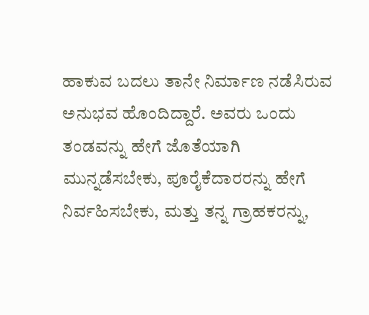ಹಾಕುವ ಬದಲು ತಾನೇ ನಿರ್ಮಾಣ ನಡೆಸಿರುವ ಅನುಭವ ಹೊಂದಿದ್ದಾರೆ. ಅವರು ಒಂದು ತಂಡವನ್ನು ಹೇಗೆ ಜೊತೆಯಾಗಿ ಮುನ್ನಡೆಸಬೇಕು, ಪೂರೈಕೆದಾರರನ್ನು ಹೇಗೆ ನಿರ್ವಹಿಸಬೇಕು, ಮತ್ತು ತನ್ನ ಗ್ರಾಹಕರನ್ನು,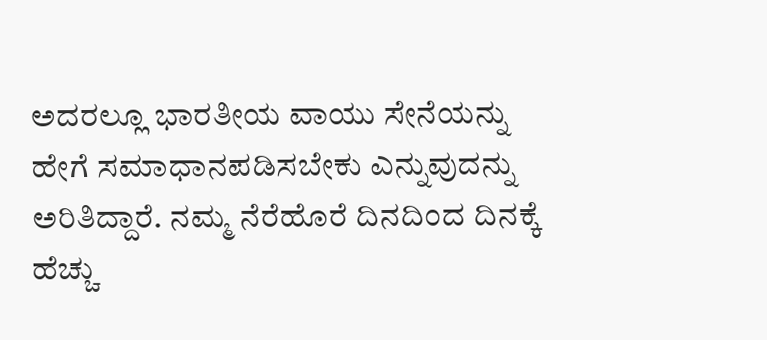ಅದರಲ್ಲೂ ಭಾರತೀಯ ವಾಯು ಸೇನೆಯನ್ನು ಹೇಗೆ ಸಮಾಧಾನಪಡಿಸಬೇಕು ಎನ್ನುವುದನ್ನು ಅರಿತಿದ್ದಾರೆ. ನಮ್ಮ ನೆರೆಹೊರೆ ದಿನದಿಂದ ದಿನಕ್ಕೆ ಹೆಚ್ಚು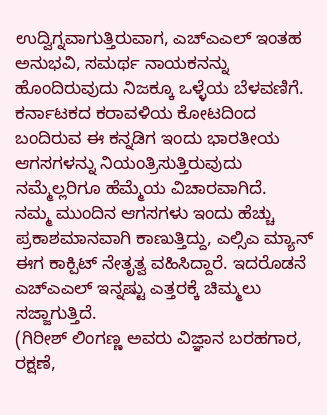ಉದ್ವಿಗ್ನವಾಗುತ್ತಿರುವಾಗ, ಎಚ್ಎಎಲ್ ಇಂತಹ ಅನುಭವಿ, ಸಮರ್ಥ ನಾಯಕನನ್ನು ಹೊಂದಿರುವುದು ನಿಜಕ್ಕೂ ಒಳ್ಳೆಯ ಬೆಳವಣಿಗೆ. ಕರ್ನಾಟಕದ ಕರಾವಳಿಯ ಕೋಟದಿಂದ ಬಂದಿರುವ ಈ ಕನ್ನಡಿಗ ಇಂದು ಭಾರತೀಯ ಆಗಸಗಳನ್ನು ನಿಯಂತ್ರಿಸುತ್ತಿರುವುದು ನಮ್ಮೆಲ್ಲರಿಗೂ ಹೆಮ್ಮೆಯ ವಿಚಾರವಾಗಿದೆ.
ನಮ್ಮ ಮುಂದಿನ ಆಗಸಗಳು ಇಂದು ಹೆಚ್ಚು ಪ್ರಕಾಶಮಾನವಾಗಿ ಕಾಣುತ್ತಿದ್ದು, ಎಲ್ಸಿಎ ಮ್ಯಾನ್ ಈಗ ಕಾಕ್ಪಿಟ್ ನೇತೃತ್ವ ವಹಿಸಿದ್ದಾರೆ. ಇದರೊಡನೆ ಎಚ್ಎಎಲ್ ಇನ್ನಷ್ಟು ಎತ್ತರಕ್ಕೆ ಚಿಮ್ಮಲು ಸಜ್ಜಾಗುತ್ತಿದೆ.
(ಗಿರೀಶ್ ಲಿಂಗಣ್ಣ ಅವರು ವಿಜ್ಞಾನ ಬರಹಗಾರ, ರಕ್ಷಣೆ,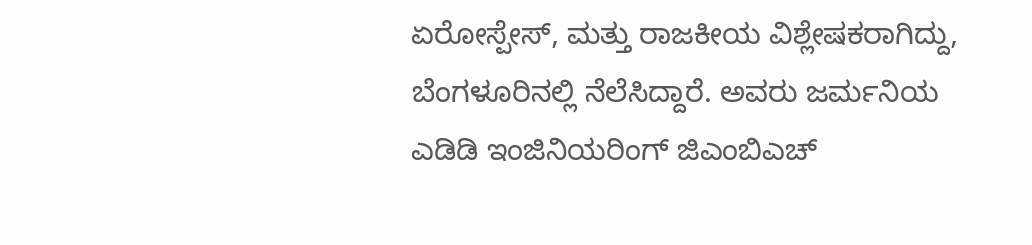ಏರೋಸ್ಪೇಸ್, ಮತ್ತು ರಾಜಕೀಯ ವಿಶ್ಲೇಷಕರಾಗಿದ್ದು, ಬೆಂಗಳೂರಿನಲ್ಲಿ ನೆಲೆಸಿದ್ದಾರೆ. ಅವರು ಜರ್ಮನಿಯ ಎಡಿಡಿ ಇಂಜಿನಿಯರಿಂಗ್ ಜಿಎಂಬಿಎಚ್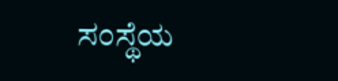ಸಂಸ್ಥೆಯ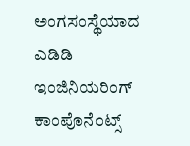ಅಂಗಸಂಸ್ಥೆಯಾದ ಎಡಿಡಿ ಇಂಜಿನಿಯರಿಂಗ್ ಕಾಂಪೊನೆಂಟ್ಸ್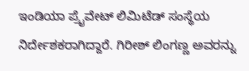ಇಂಡಿಯಾ ಪ್ರೈವೇಟ್ ಲಿಮಿಟೆಡ್ ಸಂಸ್ಥೆಯ ನಿರ್ದೇಶಕರಾಗಿದ್ದಾರೆ. ಗಿರೀಶ್ ಲಿಂಗಣ್ಣ ಅವರನ್ನು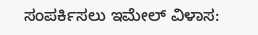ಸಂಪರ್ಕಿಸಲು ಇಮೇಲ್ ವಿಳಾಸ: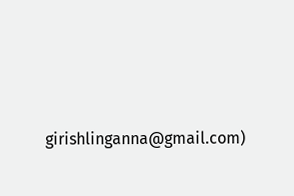girishlinganna@gmail.com)